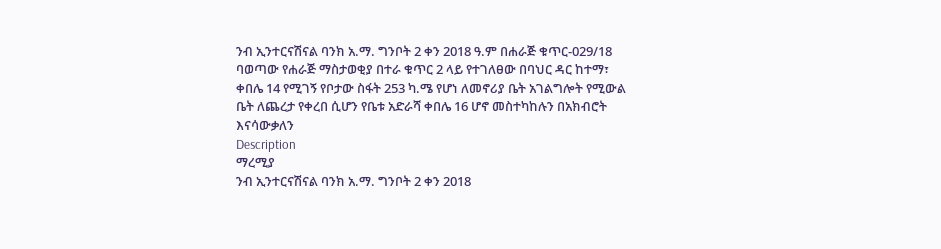ንብ ኢንተርናሽናል ባንክ አ.ማ. ግንቦት 2 ቀን 2018 ዓ.ም በሐራጅ ቁጥር-029/18 ባወጣው የሐራጅ ማስታወቂያ በተራ ቁጥር 2 ላይ የተገለፀው በባህር ዳር ከተማ፣ ቀበሌ 14 የሚገኝ የቦታው ስፋት 253 ካ.ሜ የሆነ ለመኖሪያ ቤት አገልግሎት የሚውል ቤት ለጨረታ የቀረበ ሲሆን የቤቱ አድራሻ ቀበሌ 16 ሆኖ መስተካከሉን በአክብሮት እናሳውቃለን
Description
ማረሚያ
ንብ ኢንተርናሽናል ባንክ አ.ማ. ግንቦት 2 ቀን 2018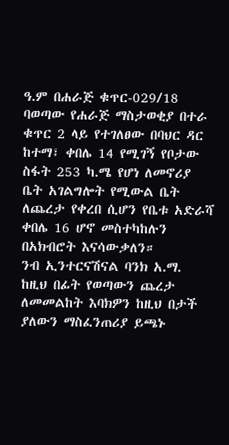ዓ.ም በሐራጅ ቁጥር-029/18 ባወጣው የሐራጅ ማስታወቂያ በተራ ቁጥር 2 ላይ የተገለፀው በባህር ዳር ከተማ፣ ቀበሌ 14 የሚገኝ የቦታው ስፋት 253 ካ.ሜ የሆነ ለመኖሪያ ቤት አገልግሎት የሚውል ቤት ለጨረታ የቀረበ ሲሆን የቤቱ አድራሻ ቀበሌ 16 ሆኖ መስተካከሉን በአክብሮት እናሳውቃለን።
ንብ ኢንተርናሽናል ባንክ አ.ማ.
ከዚህ በፊት የወጣውን ጨረታ ለመመልከት እባክዎን ከዚህ በታች ያለውን ማስፈንጠሪያ ይጫኑ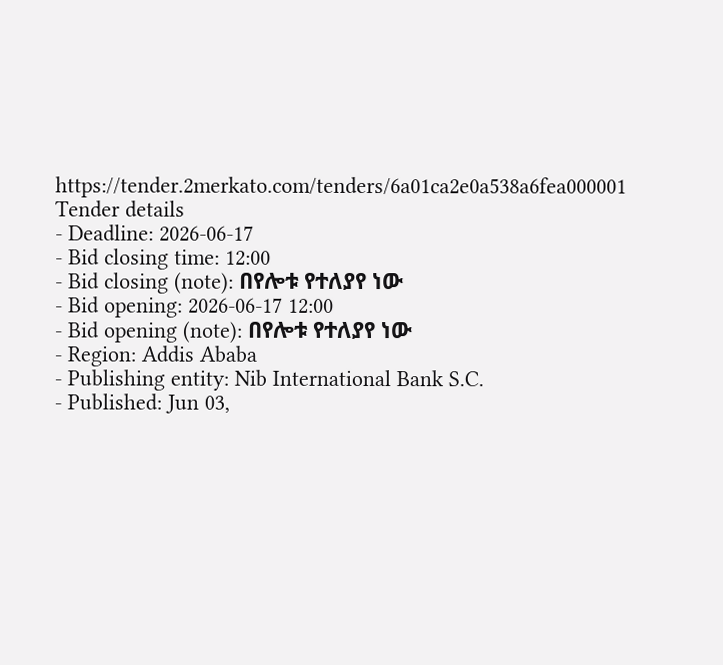https://tender.2merkato.com/tenders/6a01ca2e0a538a6fea000001
Tender details
- Deadline: 2026-06-17
- Bid closing time: 12:00
- Bid closing (note): በየሎቱ የተለያየ ነው
- Bid opening: 2026-06-17 12:00
- Bid opening (note): በየሎቱ የተለያየ ነው
- Region: Addis Ababa
- Publishing entity: Nib International Bank S.C.
- Published: Jun 03,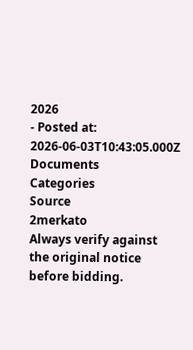2026
- Posted at: 2026-06-03T10:43:05.000Z
Documents
Categories
Source
2merkato
Always verify against the original notice before bidding.